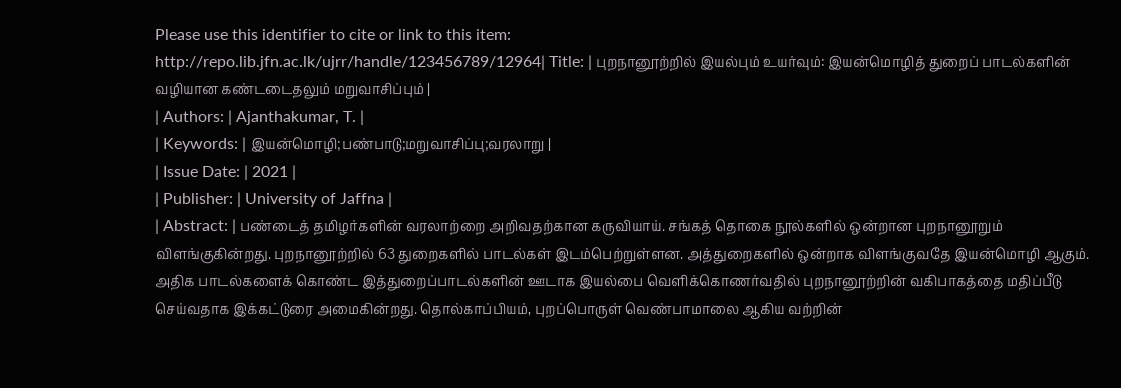Please use this identifier to cite or link to this item:
http://repo.lib.jfn.ac.lk/ujrr/handle/123456789/12964| Title: | புறநானூற்றில் இயல்பும் உயர்வும்: இயன்மொழித் துறைப் பாடல்களின் வழியான கண்டடைதலும் மறுவாசிப்பும் |
| Authors: | Ajanthakumar, T. |
| Keywords: | இயன்மொழி;பண்பாடு;மறுவாசிப்பு;வரலாறு |
| Issue Date: | 2021 |
| Publisher: | University of Jaffna |
| Abstract: | பண்டைத் தமிழர்களின் வரலாற்றை அறிவதற்கான கருவியாய். சங்கத் தொகை நூல்களில் ஒன்றான புறநானூறும் விளங்குகின்றது. புறநானூற்றில் 63 துறைகளில் பாடல்கள் இடம்பெற்றுள்ளன. அத்துறைகளில் ஒன்றாக விளங்குவதே இயன்மொழி ஆகும். அதிக பாடல்களைக் கொண்ட இத்துறைப்பாடல்களின் ஊடாக இயல்பை வெளிக்கொணர்வதில் புறநானூற்றின் வகிபாகத்தை மதிப்பீடு செய்வதாக இக்கட்டுரை அமைகின்றது. தொல்காப்பியம், புறப்பொருள் வெண்பாமாலை ஆகிய வற்றின்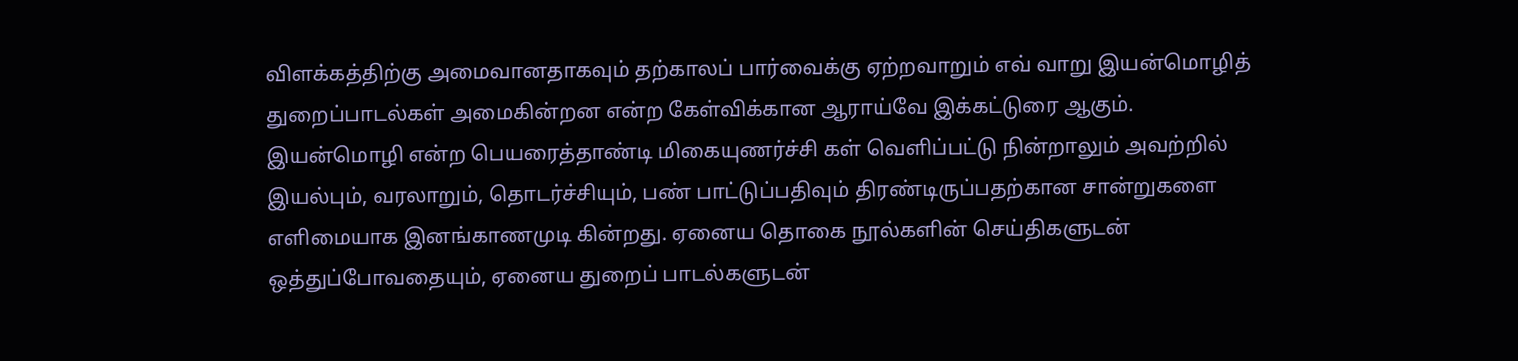விளக்கத்திற்கு அமைவானதாகவும் தற்காலப் பார்வைக்கு ஏற்றவாறும் எவ் வாறு இயன்மொழித் துறைப்பாடல்கள் அமைகின்றன என்ற கேள்விக்கான ஆராய்வே இக்கட்டுரை ஆகும். இயன்மொழி என்ற பெயரைத்தாண்டி மிகையுணர்ச்சி கள் வெளிப்பட்டு நின்றாலும் அவற்றில் இயல்பும், வரலாறும், தொடர்ச்சியும், பண் பாட்டுப்பதிவும் திரண்டிருப்பதற்கான சான்றுகளை எளிமையாக இனங்காணமுடி கின்றது. ஏனைய தொகை நூல்களின் செய்திகளுடன் ஒத்துப்போவதையும், ஏனைய துறைப் பாடல்களுடன்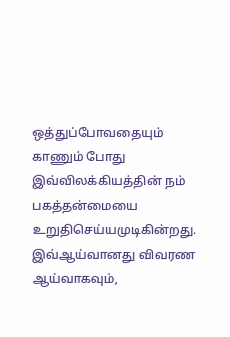ஒத்துப்போவதையும் காணும் போது இவ்விலக்கியத்தின் நம் பகத்தன்மையை உறுதிசெய்யமுடிகின்றது. இவ்ஆய்வானது விவரண ஆய்வாகவும்,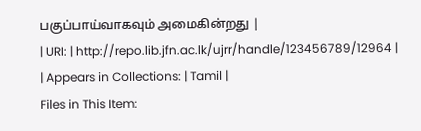பகுப்பாய்வாகவும் அமைகின்றது |
| URI: | http://repo.lib.jfn.ac.lk/ujrr/handle/123456789/12964 |
| Appears in Collections: | Tamil |
Files in This Item: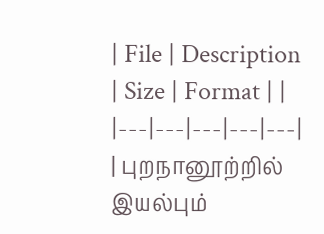| File | Description | Size | Format | |
|---|---|---|---|---|
| புறநானூற்றில் இயல்பும்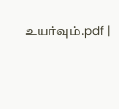உயர்வும்.pdf |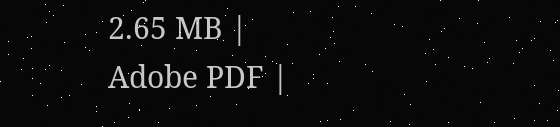2.65 MB | Adobe PDF |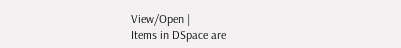View/Open |
Items in DSpace are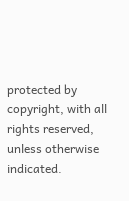protected by copyright, with all rights reserved, unless otherwise indicated.